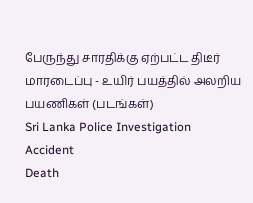பேருந்து சாரதிக்கு ஏற்பட்ட திடீர் மாரடைப்பு - உயிர் பயத்தில் அலறிய பயணிகள் (படங்கள்)
Sri Lanka Police Investigation
Accident
Death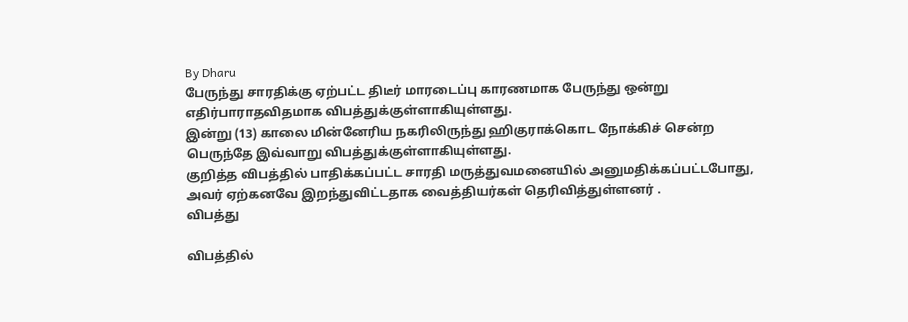By Dharu
பேருந்து சாரதிக்கு ஏற்பட்ட திடீர் மாரடைப்பு காரணமாக பேருந்து ஒன்று எதிர்பாராதவிதமாக விபத்துக்குள்ளாகியுள்ளது.
இன்று (13) காலை மின்னேரிய நகரிலிருந்து ஹிகுராக்கொட நோக்கிச் சென்ற பெருந்தே இவ்வாறு விபத்துக்குள்ளாகியுள்ளது.
குறித்த விபத்தில் பாதிக்கப்பட்ட சாரதி மருத்துவமனையில் அனுமதிக்கப்பட்டபோது, அவர் ஏற்கனவே இறந்துவிட்டதாக வைத்தியர்கள் தெரிவித்துள்ளனர் .
விபத்து

விபத்தில்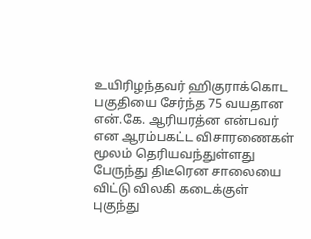உயிரிழந்தவர் ஹிகுராக்கொட பகுதியை சேர்ந்த 75 வயதான என்.கே. ஆரியரத்ன என்பவர் என ஆரம்பகட்ட விசாரணைகள் மூலம் தெரியவந்துள்ளது
பேருந்து திடீரென சாலையை விட்டு விலகி கடைக்குள் புகுந்து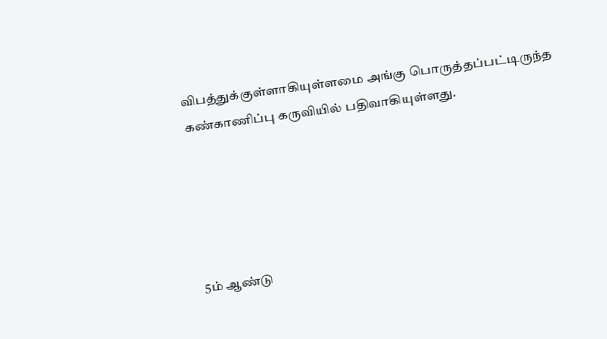விபத்துக்குள்ளாகியுள்ளமை அங்கு பொருத்தப்பட்டிருந்த கண்காணிப்பு கருவியில் பதிவாகியுள்ளது.





5ம் ஆண்டு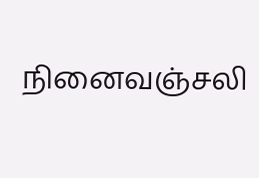நினைவஞ்சலி